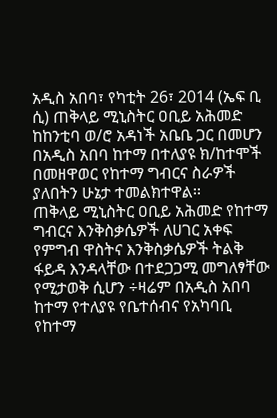አዲስ አበባ፣ የካቲት 26፣ 2014 (ኤፍ ቢ ሲ) ጠቅላይ ሚኒስትር ዐቢይ አሕመድ ከከንቲባ ወ/ሮ አዳነች አቤቤ ጋር በመሆን በአዲስ አበባ ከተማ በተለያዩ ክ/ከተሞች በመዘዋወር የከተማ ግብርና ስራዎች ያለበትን ሁኔታ ተመልክተዋል፡፡
ጠቅላይ ሚኒስትር ዐቢይ አሕመድ የከተማ ግብርና እንቅስቃሴዎች ለሀገር አቀፍ የምግብ ዋስትና እንቅስቃሴዎች ትልቅ ፋይዳ እንዳላቸው በተደጋጋሚ መግለፃቸው የሚታወቅ ሲሆን ÷ዛሬም በአዲስ አበባ ከተማ የተለያዩ የቤተሰብና የአካባቢ የከተማ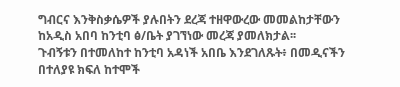ግብርና እንቅስቃሴዎች ያሉበትን ደረጃ ተዘዋውረው መመልከታቸውን ከአዲስ አበባ ከንቲባ ፅ/ቤት ያገኘነው መረጃ ያመለክታል፡፡
ጉብኝቱን በተመለከተ ከንቲባ አዳነች አበቤ እንደገለጹት፥ በመዲናችን በተለያዩ ክፍለ ከተሞች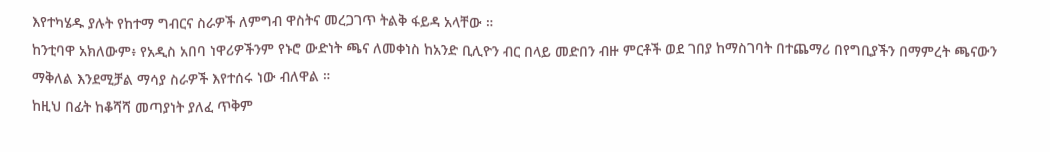እየተካሄዱ ያሉት የከተማ ግብርና ስራዎች ለምግብ ዋስትና መረጋገጥ ትልቅ ፋይዳ አላቸው ።
ከንቲባዋ አክለውም፥ የአዲስ አበባ ነዋሪዎችንም የኑሮ ውድነት ጫና ለመቀነስ ከአንድ ቢሊዮን ብር በላይ መድበን ብዙ ምርቶች ወደ ገበያ ከማስገባት በተጨማሪ በየግቢያችን በማምረት ጫናውን ማቅለል እንደሚቻል ማሳያ ስራዎች እየተሰሩ ነው ብለዋል ።
ከዚህ በፊት ከቆሻሻ መጣያነት ያለፈ ጥቅም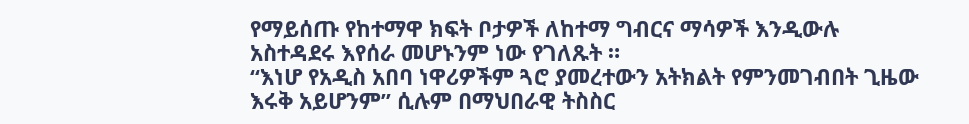የማይሰጡ የከተማዋ ክፍት ቦታዎች ለከተማ ግብርና ማሳዎች እንዲውሉ አስተዳደሩ እየሰራ መሆኑንም ነው የገለጹት ።
“እነሆ የአዲስ አበባ ነዋሪዎችም ጓሮ ያመረተውን አትክልት የምንመገብበት ጊዜው እሩቅ አይሆንም” ሲሉም በማህበራዊ ትስስር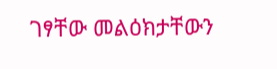ገፃቸው መልዕክታቸውን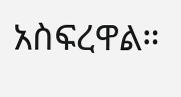አስፍረዋል።